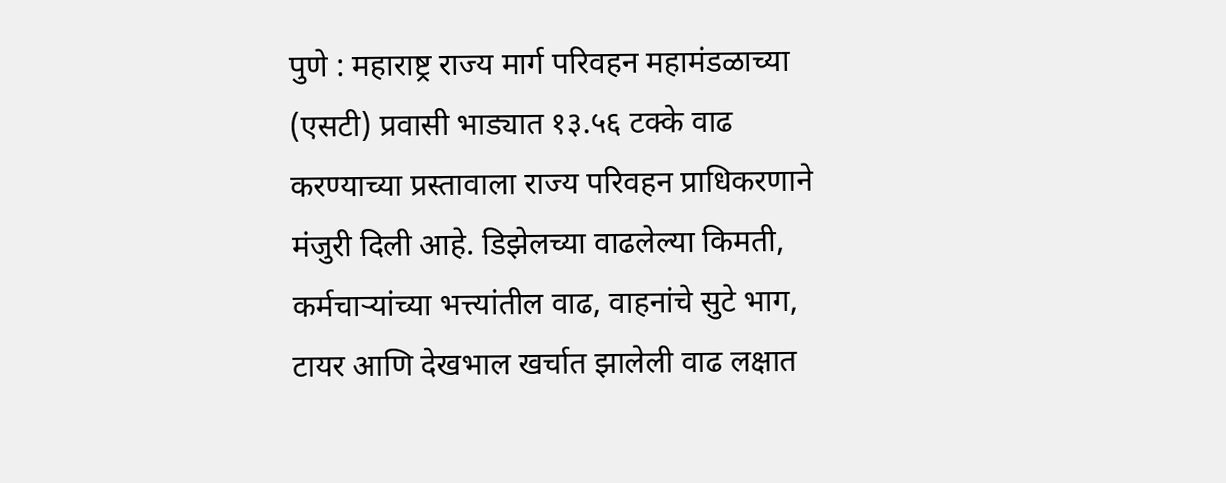पुणे : महाराष्ट्र राज्य मार्ग परिवहन महामंडळाच्या (एसटी) प्रवासी भाड्यात १३.५६ टक्के वाढ करण्याच्या प्रस्तावाला राज्य परिवहन प्राधिकरणाने मंजुरी दिली आहे. डिझेलच्या वाढलेल्या किमती, कर्मचाऱ्यांच्या भत्त्यांतील वाढ, वाहनांचे सुटे भाग, टायर आणि देखभाल खर्चात झालेली वाढ लक्षात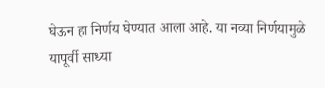घेऊन हा निर्णय घेण्यात आला आहे. या नव्या निर्णयामुळे यापूर्वी साध्या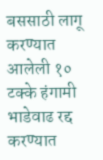बससाठी लागू करण्यात आलेली १० टक्के हंगामी भाडेवाढ रद्द करण्यात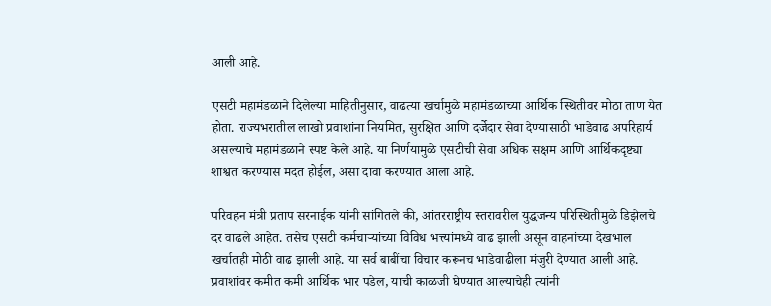आली आहे.

एसटी महामंडळाने दिलेल्या माहितीनुसार, वाढत्या खर्चामुळे महामंडळाच्या आर्थिक स्थितीवर मोठा ताण येत होता. राज्यभरातील लाखो प्रवाशांना नियमित, सुरक्षित आणि दर्जेदार सेवा देण्यासाठी भाडेवाढ अपरिहार्य असल्याचे महामंडळाने स्पष्ट केले आहे. या निर्णयामुळे एसटीची सेवा अधिक सक्षम आणि आर्थिकदृष्ट्या शाश्वत करण्यास मदत होईल, असा दावा करण्यात आला आहे.

परिवहन मंत्री प्रताप सरनाईक यांनी सांगितले की, आंतरराष्ट्रीय स्तरावरील युद्धजन्य परिस्थितीमुळे डिझेलचे दर वाढले आहेत. तसेच एसटी कर्मचाऱ्यांच्या विविध भत्त्यांमध्ये वाढ झाली असून वाहनांच्या देखभाल खर्चातही मोठी वाढ झाली आहे. या सर्व बाबींचा विचार करूनच भाडेवाढीला मंजुरी देण्यात आली आहे. प्रवाशांवर कमीत कमी आर्थिक भार पडेल, याची काळजी घेण्यात आल्याचेही त्यांनी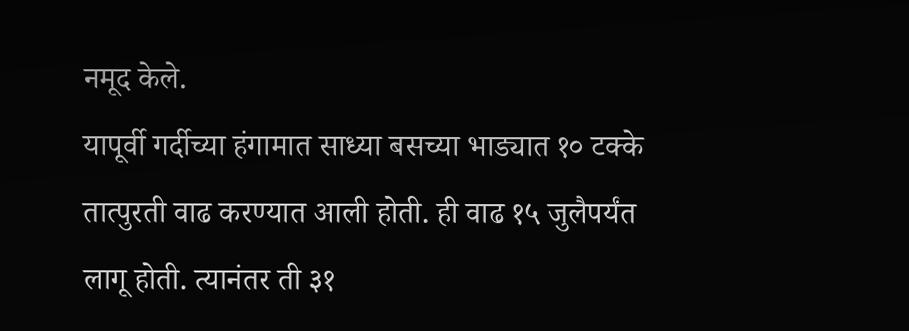नमूद केले.
यापूर्वी गर्दीच्या हंगामात साध्या बसच्या भाड्यात १० टक्के तात्पुरती वाढ करण्यात आली होती. ही वाढ १५ जुलैपर्यंत लागू होती. त्यानंतर ती ३१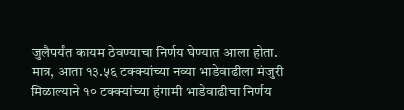जुलैपर्यंत कायम ठेवण्याचा निर्णय घेण्यात आला होता. मात्र, आता १३.५६ टक्क्यांच्या नव्या भाडेवाढीला मंजुरी मिळाल्याने १० टक्क्यांच्या हंगामी भाडेवाढीचा निर्णय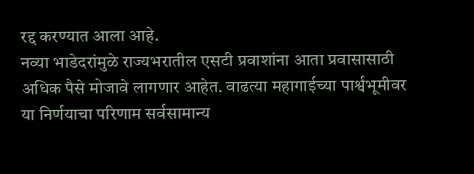रद्द करण्यात आला आहे.
नव्या भाडेदरांमुळे राज्यभरातील एसटी प्रवाशांना आता प्रवासासाठी अधिक पैसे मोजावे लागणार आहेत. वाढत्या महागाईच्या पार्श्वभूमीवर या निर्णयाचा परिणाम सर्वसामान्य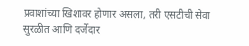प्रवाशांच्या खिशावर होणार असला, तरी एसटीची सेवा सुरळीत आणि दर्जेदार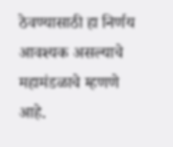ठेवण्यासाठी हा निर्णय आवश्यक असल्याचे महामंडळाचे म्हणणे आहे.